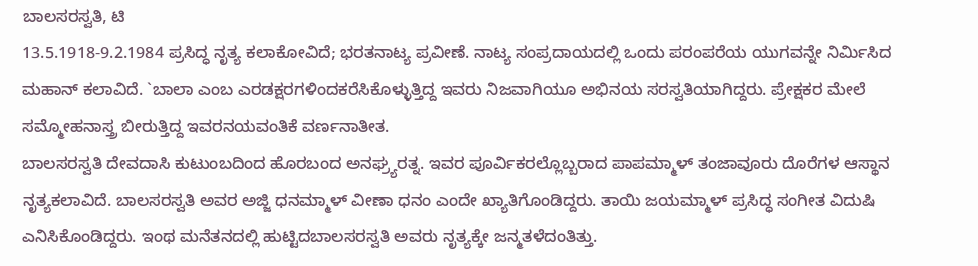ಬಾಲಸರಸ್ವತಿ, ಟಿ
13.5.1918-9.2.1984 ಪ್ರಸಿದ್ಧ ನೃತ್ಯ ಕಲಾಕೋವಿದೆ; ಭರತನಾಟ್ಯ ಪ್ರವೀಣೆ. ನಾಟ್ಯ ಸಂಪ್ರದಾಯದಲ್ಲಿ ಒಂದು ಪರಂಪರೆಯ ಯುಗವನ್ನೇ ನಿರ್ಮಿಸಿದ ಮಹಾನ್ ಕಲಾವಿದೆ. `ಬಾಲಾ ಎಂಬ ಎರಡಕ್ಷರಗಳಿಂದಕರೆಸಿಕೊಳ್ಳುತ್ತಿದ್ದ ಇವರು ನಿಜವಾಗಿಯೂ ಅಭಿನಯ ಸರಸ್ವತಿಯಾಗಿದ್ದರು. ಪ್ರೇಕ್ಷಕರ ಮೇಲೆ ಸಮ್ಮೋಹನಾಸ್ತ್ರ ಬೀರುತ್ತಿದ್ದ ಇವರನಯವಂತಿಕೆ ವರ್ಣನಾತೀತ.
ಬಾಲಸರಸ್ವತಿ ದೇವದಾಸಿ ಕುಟುಂಬದಿಂದ ಹೊರಬಂದ ಅನಘ್ರ್ಯರತ್ನ. ಇವರ ಪೂರ್ವಿಕರಲ್ಲೊಬ್ಬರಾದ ಪಾಪಮ್ಮಾಳ್ ತಂಜಾವೂರು ದೊರೆಗಳ ಆಸ್ಥಾನ ನೃತ್ಯಕಲಾವಿದೆ. ಬಾಲಸರಸ್ವತಿ ಅವರ ಅಜ್ಜಿ ಧನಮ್ಮಾಳ್ ವೀಣಾ ಧನಂ ಎಂದೇ ಖ್ಯಾತಿಗೊಂಡಿದ್ದರು. ತಾಯಿ ಜಯಮ್ಮಾಳ್ ಪ್ರಸಿದ್ಧ ಸಂಗೀತ ವಿದುಷಿ ಎನಿಸಿಕೊಂಡಿದ್ದರು. ಇಂಥ ಮನೆತನದಲ್ಲಿ ಹುಟ್ಟಿದಬಾಲಸರಸ್ವತಿ ಅವರು ನೃತ್ಯಕ್ಕೇ ಜನ್ಮತಳೆದಂತಿತ್ತು.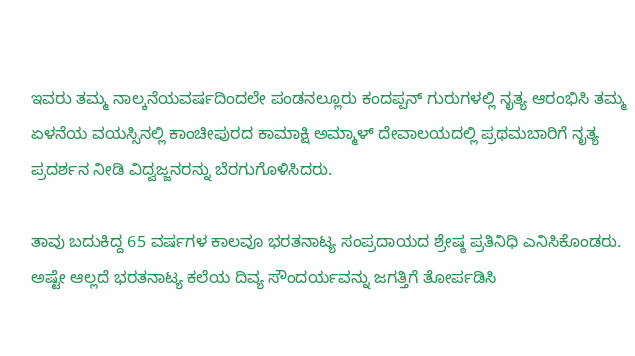ಇವರು ತಮ್ಮ ನಾಲ್ಕನೆಯವರ್ಷದಿಂದಲೇ ಪಂಡನಲ್ಲೂರು ಕಂದಪ್ಪನ್ ಗುರುಗಳಲ್ಲಿ ನೃತ್ಯ ಆರಂಭಿಸಿ ತಮ್ಮ ಏಳನೆಯ ವಯಸ್ಸಿನಲ್ಲಿ ಕಾಂಚೀಪುರದ ಕಾಮಾಕ್ಷಿ ಅಮ್ಮಾಳ್ ದೇವಾಲಯದಲ್ಲಿ ಪ್ರಥಮಬಾರಿಗೆ ನೃತ್ಯ ಪ್ರದರ್ಶನ ನೀಡಿ ವಿದ್ವಜ್ಜನರನ್ನು ಬೆರಗುಗೊಳಿಸಿದರು.

ತಾವು ಬದುಕಿದ್ದ 65 ವರ್ಷಗಳ ಕಾಲವೂ ಭರತನಾಟ್ಯ ಸಂಪ್ರದಾಯದ ಶ್ರೇಷ್ಠ ಪ್ರತಿನಿಧಿ ಎನಿಸಿಕೊಂಡರು. ಅಷ್ಟೇ ಆಲ್ಲದೆ ಭರತನಾಟ್ಯ ಕಲೆಯ ದಿವ್ಯ ಸೌಂದರ್ಯವನ್ನು ಜಗತ್ತಿಗೆ ತೋರ್ಪಡಿಸಿ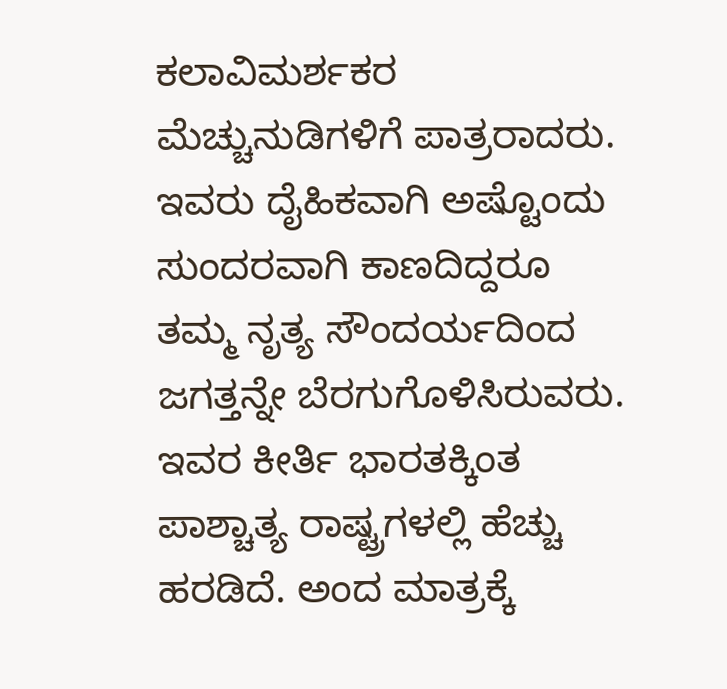ಕಲಾವಿಮರ್ಶಕರ ಮೆಚ್ಚುನುಡಿಗಳಿಗೆ ಪಾತ್ರರಾದರು. ಇವರು ದೈಹಿಕವಾಗಿ ಅಷ್ಟೊಂದು ಸುಂದರವಾಗಿ ಕಾಣದಿದ್ದರೂ ತಮ್ಮ ನೃತ್ಯ ಸೌಂದರ್ಯದಿಂದ ಜಗತ್ತನ್ನೇ ಬೆರಗುಗೊಳಿಸಿರುವರು. ಇವರ ಕೀರ್ತಿ ಭಾರತಕ್ಕಿಂತ ಪಾಶ್ಚಾತ್ಯ ರಾಷ್ಟ್ರಗಳಲ್ಲಿ ಹೆಚ್ಚು ಹರಡಿದೆ. ಅಂದ ಮಾತ್ರಕ್ಕೆ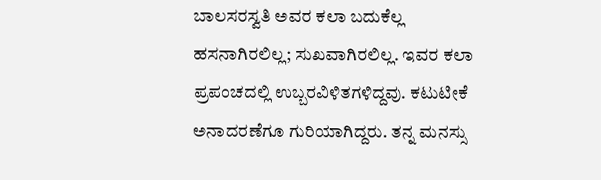ಬಾಲಸರಸ್ವತಿ ಅವರ ಕಲಾ ಬದುಕೆಲ್ಲ ಹಸನಾಗಿರಲಿಲ್ಲ; ಸುಖವಾಗಿರಲಿಲ್ಲ. ಇವರ ಕಲಾ ಪ್ರಪಂಚದಲ್ಲಿ ಉಬ್ಬರವಿಳಿತಗಳಿದ್ದವು. ಕಟುಟೀಕೆ ಅನಾದರಣೆಗೂ ಗುರಿಯಾಗಿದ್ದರು. ತನ್ನ ಮನಸ್ಸು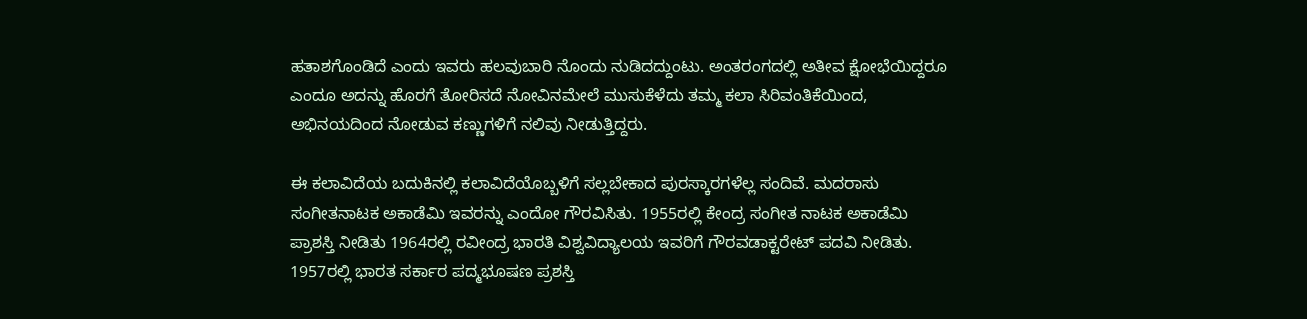ಹತಾಶಗೊಂಡಿದೆ ಎಂದು ಇವರು ಹಲವುಬಾರಿ ನೊಂದು ನುಡಿದದ್ದುಂಟು. ಅಂತರಂಗದಲ್ಲಿ ಅತೀವ ಕ್ಷೋಭೆಯಿದ್ದರೂ ಎಂದೂ ಅದನ್ನು ಹೊರಗೆ ತೋರಿಸದೆ ನೋವಿನಮೇಲೆ ಮುಸುಕೆಳೆದು ತಮ್ಮ ಕಲಾ ಸಿರಿವಂತಿಕೆಯಿಂದ, ಅಭಿನಯದಿಂದ ನೋಡುವ ಕಣ್ಣುಗಳಿಗೆ ನಲಿವು ನೀಡುತ್ತಿದ್ದರು.

ಈ ಕಲಾವಿದೆಯ ಬದುಕಿನಲ್ಲಿ ಕಲಾವಿದೆಯೊಬ್ಬಳಿಗೆ ಸಲ್ಲಬೇಕಾದ ಪುರಸ್ಕಾರಗಳೆಲ್ಲ ಸಂದಿವೆ. ಮದರಾಸು ಸಂಗೀತನಾಟಕ ಅಕಾಡೆಮಿ ಇವರನ್ನು ಎಂದೋ ಗೌರವಿಸಿತು. 1955ರಲ್ಲಿ ಕೇಂದ್ರ ಸಂಗೀತ ನಾಟಕ ಅಕಾಡೆಮಿ ಪ್ರಾಶಸ್ತಿ ನೀಡಿತು 1964ರಲ್ಲಿ ರವೀಂದ್ರ ಭಾರತಿ ವಿಶ್ವವಿದ್ಯಾಲಯ ಇವರಿಗೆ ಗೌರವಡಾಕ್ಟರೇಟ್ ಪದವಿ ನೀಡಿತು. 1957ರಲ್ಲಿ ಭಾರತ ಸರ್ಕಾರ ಪದ್ಮಭೂಷಣ ಪ್ರಶಸ್ತಿ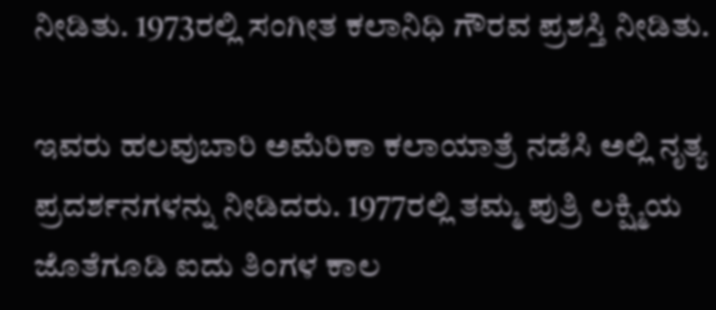ನೀಡಿತು. 1973ರಲ್ಲಿ ಸಂಗೀತ ಕಲಾನಿಧಿ ಗೌರವ ಪ್ರಶಸ್ತಿ ನೀಡಿತು.

ಇವರು ಹಲವುಬಾರಿ ಅಮೆರಿಕಾ ಕಲಾಯಾತ್ರೆ ನಡೆಸಿ ಅಲ್ಲಿ ನೃತ್ಯ ಪ್ರದರ್ಶನಗಳನ್ನು ನೀಡಿದರು. 1977ರಲ್ಲಿ ತಮ್ಮ ಪುತ್ರಿ ಲಕ್ಷ್ಮಿಯ ಜೊತೆಗೂಡಿ ಐದು ತಿಂಗಳ ಕಾಲ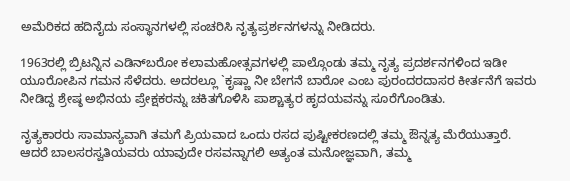ಅಮೆರಿಕದ ಹದಿನೈದು ಸಂಸ್ಥಾನಗಳಲ್ಲಿ ಸಂಚರಿಸಿ ನೃತ್ಯಪ್ರರ್ಶನಗಳನ್ನು ನೀಡಿದರು.

1963ರಲ್ಲಿ ಬ್ರಿಟನ್ನಿನ ಎಡಿನ್‍ಬರೋ ಕಲಾಮಹೋತ್ಸವಗಳಲ್ಲಿ ಪಾಲ್ಗೊಂಡು ತಮ್ಮ ನೃತ್ಯ ಪ್ರದರ್ಶನಗಳಿಂದ ಇಡೀ ಯೂರೋಪಿನ ಗಮನ ಸೆಳೆದರು. ಅದರಲ್ಲೂ `ಕೃಷ್ಣಾ ನೀ ಬೇಗನೆ ಬಾರೋ ಎಂಬ ಪುರಂದರದಾಸರ ಕೀರ್ತನೆಗೆ ಇವರು ನೀಡಿದ್ದ ಶ್ರೇಷ್ಠ ಅಭಿನಯ ಪ್ರೇಕ್ಷಕರನ್ನು ಚಕಿತಗೊಳಿಸಿ ಪಾಶ್ಚಾತ್ಯರ ಹೃದಯವನ್ನು ಸೂರೆಗೊಂಡಿತು.

ನೃತ್ಯಕಾರರು ಸಾಮಾನ್ಯವಾಗಿ ತಮಗೆ ಪ್ರಿಯವಾದ ಒಂದು ರಸದ ಪುಷ್ಟೀಕರಣದಲ್ಲಿ ತಮ್ಮ ಔನ್ನತ್ಯ ಮೆರೆಯುತ್ತಾರೆ. ಆದರೆ ಬಾಲಸರಸ್ವತಿಯವರು ಯಾವುದೇ ರಸವನ್ನಾಗಲಿ ಅತ್ಯಂತ ಮನೋಜ್ಞವಾಗಿ, ತಮ್ಮ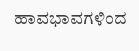ಹಾವಭಾವಗಳಿಂದ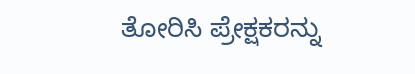ತೋರಿಸಿ ಪ್ರೇಕ್ಷಕರನ್ನು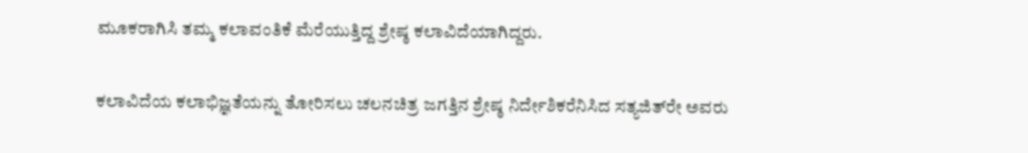ಮೂಕರಾಗಿಸಿ ತಮ್ಮ ಕಲಾವಂತಿಕೆ ಮೆರೆಯುತ್ತಿದ್ದ ಶ್ರೇಷ್ಠ ಕಲಾವಿದೆಯಾಗಿದ್ದರು.

ಕಲಾವಿದೆಯ ಕಲಾಭಿಜ್ಞತೆಯನ್ನು ತೋರಿಸಲು ಚಲನಚಿತ್ರ ಜಗತ್ತಿನ ಶ್ರೇಷ್ಠ ನಿರ್ದೇಶಿಕರೆನಿಸಿದ ಸತ್ಯಜಿತ್‍ರೇ ಅವರು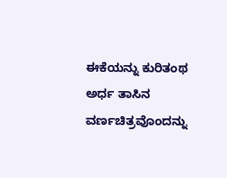ಈಕೆಯನ್ನು ಕುರಿತಂಥ ಅರ್ಧ ತಾಸಿನ ವರ್ಣಚಿತ್ರವೊಂದನ್ನು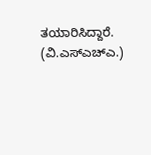ತಯಾರಿಸಿದ್ದಾರೆ.
(ವಿ.ಎಸ್‍ಎಚ್‍ಎ.)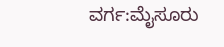ವರ್ಗ:ಮೈಸೂರು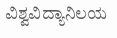ವಿಶ್ವವಿದ್ಯಾನಿಲಯ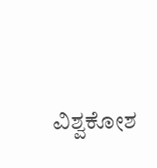ವಿಶ್ವಕೋಶ